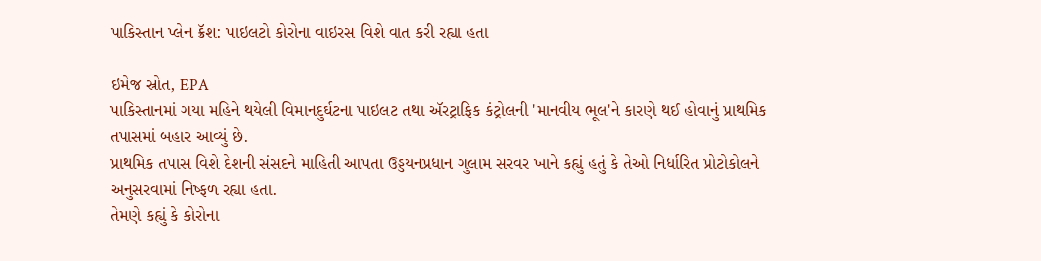પાકિસ્તાન પ્લેન ક્રૅશ: પાઇલટો કોરોના વાઇરસ વિશે વાત કરી રહ્યા હતા

ઇમેજ સ્રોત, EPA
પાકિસ્તાનમાં ગયા મહિને થયેલી વિમાનદુર્ઘટના પાઇલટ તથા ઍરટ્રાફિક કંટ્રોલની 'માનવીય ભૂલ'ને કારણે થઈ હોવાનું પ્રાથમિક તપાસમાં બહાર આવ્યું છે.
પ્રાથમિક તપાસ વિશે દેશની સંસદને માહિતી આપતા ઉડ્ડયનપ્રધાન ગુલામ સરવર ખાને કહ્યું હતું કે તેઓ નિર્ધારિત પ્રોટોકોલને અનુસરવામાં નિષ્ફળ રહ્યા હતા.
તેમણે કહ્યું કે કોરોના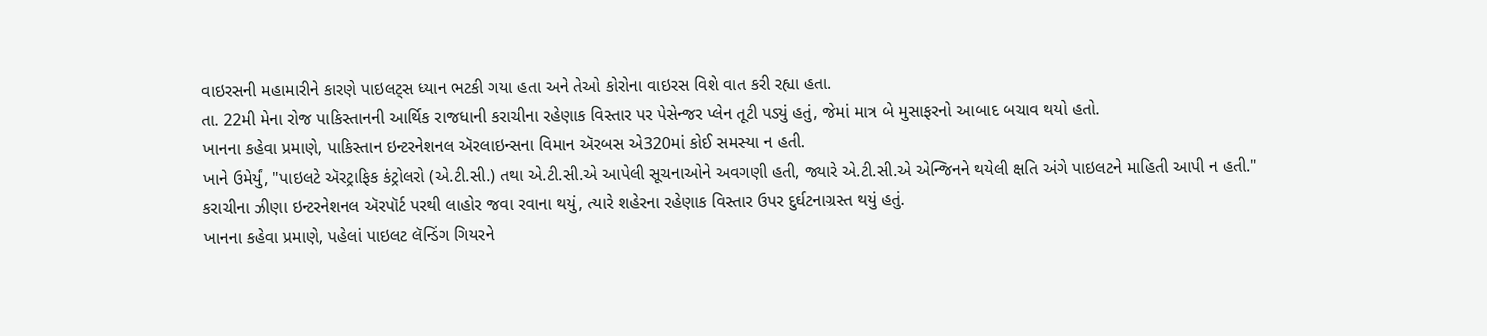વાઇરસની મહામારીને કારણે પાઇલટ્સ ધ્યાન ભટકી ગયા હતા અને તેઓ કોરોના વાઇરસ વિશે વાત કરી રહ્યા હતા.
તા. 22મી મેના રોજ પાકિસ્તાનની આર્થિક રાજધાની કરાચીના રહેણાક વિસ્તાર પર પેસેન્જર પ્લેન તૂટી પડ્યું હતું, જેમાં માત્ર બે મુસાફરનો આબાદ બચાવ થયો હતો.
ખાનના કહેવા પ્રમાણે, પાકિસ્તાન ઇન્ટરનેશનલ ઍરલાઇન્સના વિમાન ઍરબસ એ320માં કોઈ સમસ્યા ન હતી.
ખાને ઉમેર્યું, "પાઇલટે ઍરટ્રાફિક કંટ્રોલરો (એ.ટી.સી.) તથા એ.ટી.સી.એ આપેલી સૂચનાઓને અવગણી હતી, જ્યારે એ.ટી.સી.એ એન્જિનને થયેલી ક્ષતિ અંગે પાઇલટને માહિતી આપી ન હતી."
કરાચીના ઝીણા ઇન્ટરનેશનલ ઍરપૉર્ટ પરથી લાહોર જવા રવાના થયું, ત્યારે શહેરના રહેણાક વિસ્તાર ઉપર દુર્ઘટનાગ્રસ્ત થયું હતું.
ખાનના કહેવા પ્રમાણે, પહેલાં પાઇલટ લૅન્ડિંગ ગિયરને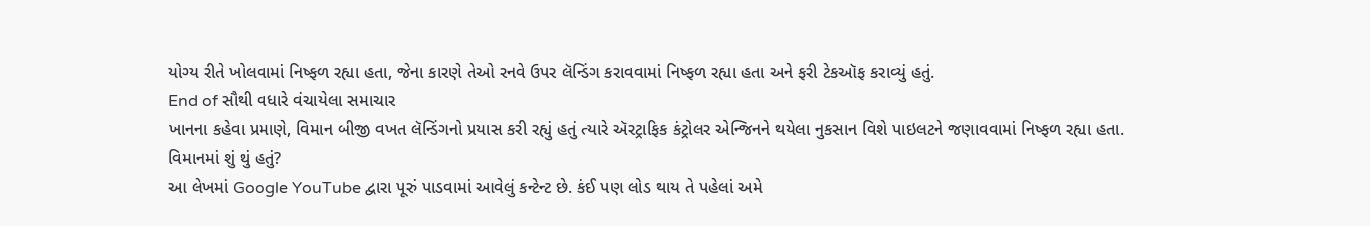યોગ્ય રીતે ખોલવામાં નિષ્ફળ રહ્યા હતા, જેના કારણે તેઓ રનવે ઉપર લૅન્ડિંગ કરાવવામાં નિષ્ફળ રહ્યા હતા અને ફરી ટેકઑફ કરાવ્યું હતું.
End of સૌથી વધારે વંચાયેલા સમાચાર
ખાનના કહેવા પ્રમાણે, વિમાન બીજી વખત લૅન્ડિંગનો પ્રયાસ કરી રહ્યું હતું ત્યારે ઍરટ્રાફિક કંટ્રોલર એન્જિનને થયેલા નુકસાન વિશે પાઇલટને જણાવવામાં નિષ્ફળ રહ્યા હતા.
વિમાનમાં શું થું હતું?
આ લેખમાં Google YouTube દ્વારા પૂરું પાડવામાં આવેલું કન્ટેન્ટ છે. કંઈ પણ લોડ થાય તે પહેલાં અમે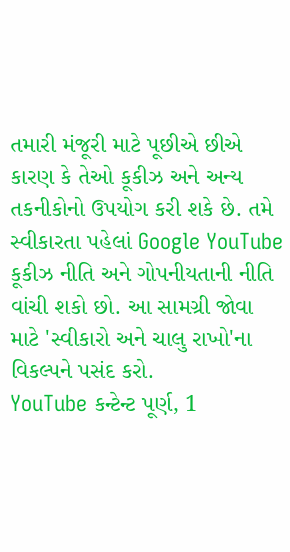તમારી મંજૂરી માટે પૂછીએ છીએ કારણ કે તેઓ કૂકીઝ અને અન્ય તકનીકોનો ઉપયોગ કરી શકે છે. તમે સ્વીકારતા પહેલાં Google YouTube કૂકીઝ નીતિ અને ગોપનીયતાની નીતિ વાંચી શકો છો. આ સામગ્રી જોવા માટે 'સ્વીકારો અને ચાલુ રાખો'ના વિકલ્પને પસંદ કરો.
YouTube કન્ટેન્ટ પૂર્ણ, 1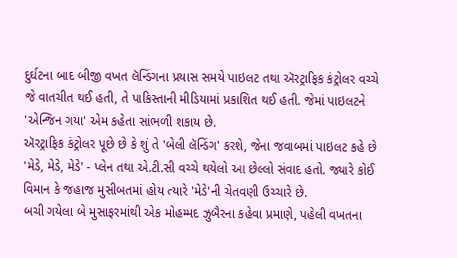દુર્ઘટના બાદ બીજી વખત લૅન્ડિંગના પ્રયાસ સમયે પાઇલટ તથા ઍરટ્રાફિક કંટ્રોલર વચ્ચે જે વાતચીત થઈ હતી, તે પાકિસ્તાની મીડિયામાં પ્રકાશિત થઈ હતી. જેમાં પાઇલટને 'એન્જિન ગયા' એમ કહેતા સાંભળી શકાય છે.
ઍરટ્રાફિક કંટ્રોલર પૂછે છે કે શું તે 'બેલી લૅન્ડિંગ' કરશે, જેના જવાબમાં પાઇલટ કહે છે 'મેડે, મેડે, મેડે' - પ્લેન તથા એ.ટી.સી વચ્ચે થયેલો આ છેલ્લો સંવાદ હતો. જ્યારે કોઈ વિમાન કે જહાજ મુસીબતમાં હોય ત્યારે 'મેડે'ની ચેતવણી ઉચ્ચારે છે.
બચી ગયેલા બે મુસાફરમાંથી એક મોહમ્મદ ઝુબૈરના કહેવા પ્રમાણે, પહેલી વખતના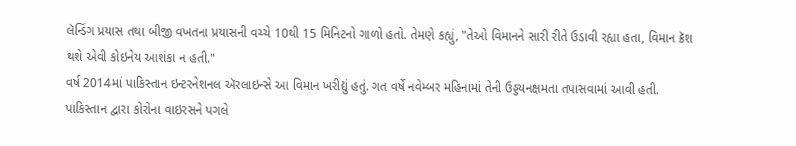લૅન્ડિંગ પ્રયાસ તથા બીજી વખતના પ્રયાસની વચ્ચે 10થી 15 મિનિટનો ગાળો હતો. તેમણે કહ્યું, "તેઓ વિમાનને સારી રીતે ઉડાવી રહ્યા હતા, વિમાન ક્રૅશ થશે એવી કોઇનેય આશંકા ન હતી."
વર્ષ 2014માં પાકિસ્તાન ઇન્ટરનેશનલ ઍરલાઇન્સે આ વિમાન ખરીદ્યું હતું. ગત વર્ષે નવેમ્બર મહિનામાં તેની ઉડ્ડયનક્ષમતા તપાસવામાં આવી હતી.
પાકિસ્તાન દ્વારા કોરોના વાઇરસને પગલે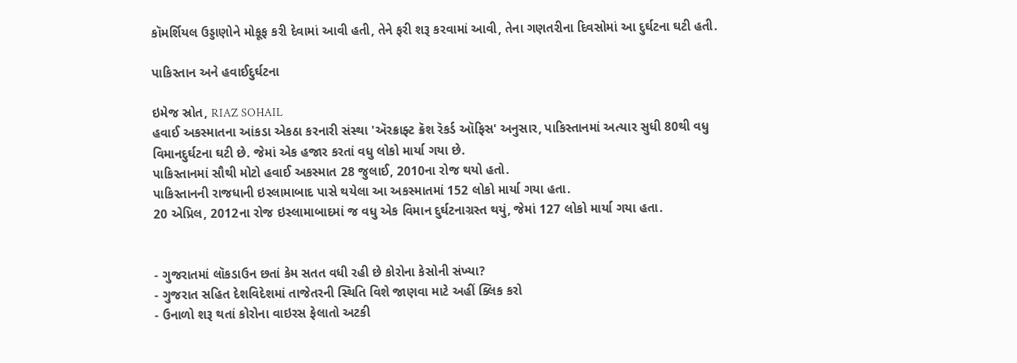કૉમર્શિયલ ઉડ્ડાણોને મોકૂફ કરી દેવામાં આવી હતી, તેને ફરી શરૂ કરવામાં આવી, તેના ગણતરીના દિવસોમાં આ દુર્ઘટના ઘટી હતી.

પાકિસ્તાન અને હવાઈદુર્ઘટના

ઇમેજ સ્રોત, RIAZ SOHAIL
હવાઈ અકસ્માતના આંકડા એકઠા કરનારી સંસ્થા 'ઍરક્રાફ્ટ ક્રૅશ રૅકર્ડ ઑફિસ' અનુસાર, પાકિસ્તાનમાં અત્યાર સુધી 80થી વધુ વિમાનદુર્ઘટના ઘટી છે. જેમાં એક હજાર કરતાં વધુ લોકો માર્યા ગયા છે.
પાકિસ્તાનમાં સૌથી મોટો હવાઈ અકસ્માત 28 જુલાઈ, 2010ના રોજ થયો હતો.
પાકિસ્તાનની રાજધાની ઇસ્લામાબાદ પાસે થયેલા આ અકસ્માતમાં 152 લોકો માર્યા ગયા હતા.
20 એપ્રિલ, 2012ના રોજ ઇસ્લામાબાદમાં જ વધુ એક વિમાન દુર્ઘટનાગ્રસ્ત થયું, જેમાં 127 લોકો માર્યા ગયા હતા.


- ગુજરાતમાં લૉકડાઉન છતાં કેમ સતત વધી રહી છે કોરોના કેસોની સંખ્યા?
- ગુજરાત સહિત દેશવિદેશમાં તાજેતરની સ્થિતિ વિશે જાણવા માટે અહીં ક્લિક કરો
- ઉનાળો શરૂ થતાં કોરોના વાઇરસ ફેલાતો અટકી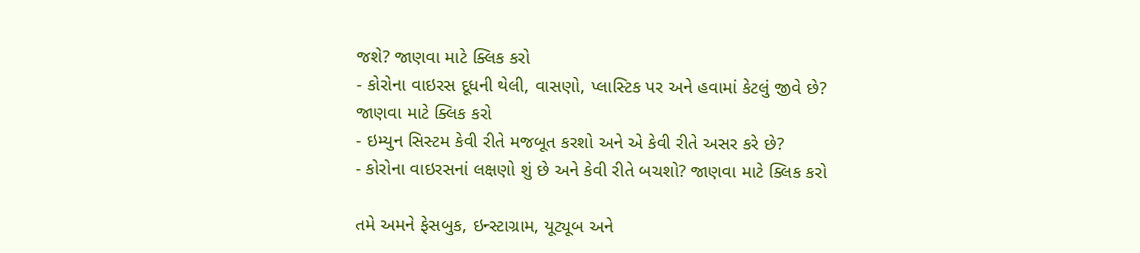જશે? જાણવા માટે ક્લિક કરો
- કોરોના વાઇરસ દૂધની થેલી, વાસણો, પ્લાસ્ટિક પર અને હવામાં કેટલું જીવે છે? જાણવા માટે ક્લિક કરો
- ઇમ્યુન સિસ્ટમ કેવી રીતે મજબૂત કરશો અને એ કેવી રીતે અસર કરે છે?
- કોરોના વાઇરસનાં લક્ષણો શું છે અને કેવી રીતે બચશો? જાણવા માટે ક્લિક કરો

તમે અમને ફેસબુક, ઇન્સ્ટાગ્રામ, યૂટ્યૂબ અને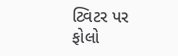ટ્વિટર પર ફોલો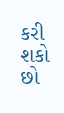કરી શકો છો